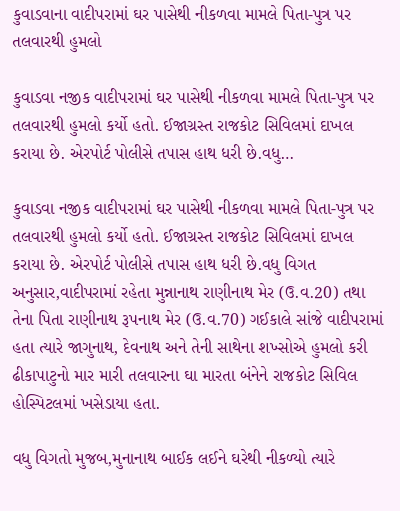કુવાડવાના વાદીપરામાં ઘર પાસેથી નીકળવા મામલે પિતા-પુત્ર પર તલવારથી હુમલો

કુવાડવા નજીક વાદીપરામાં ઘર પાસેથી નીકળવા મામલે પિતા-પુત્ર પર તલવારથી હુમલો કર્યો હતો. ઈજાગ્રસ્ત રાજકોટ સિવિલમાં દાખલ કરાયા છે. એરપોર્ટ પોલીસે તપાસ હાથ ધરી છે.વધુ…

કુવાડવા નજીક વાદીપરામાં ઘર પાસેથી નીકળવા મામલે પિતા-પુત્ર પર તલવારથી હુમલો કર્યો હતો. ઈજાગ્રસ્ત રાજકોટ સિવિલમાં દાખલ કરાયા છે. એરપોર્ટ પોલીસે તપાસ હાથ ધરી છે.વધુ વિગત અનુસાર,વાદીપરામાં રહેતા મુન્નાનાથ રાણીનાથ મેર (ઉ.વ.20) તથા તેના પિતા રાણીનાથ રૂપનાથ મેર (ઉ.વ.70) ગઈકાલે સાંજે વાદીપરામાં હતા ત્યારે જાગુનાથ, દેવનાથ અને તેની સાથેના શખ્સોએ હુમલો કરી ઢીકાપાટુનો માર મારી તલવારના ઘા મારતા બંનેને રાજકોટ સિવિલ હોસ્પિટલમાં ખસેડાયા હતા.

વધુ વિગતો મુજબ,મુનાનાથ બાઈક લઈને ઘરેથી નીકળ્યો ત્યારે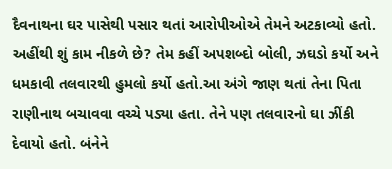દૈવનાથના ઘર પાસેથી પસાર થતાં આરોપીઓએ તેમને અટકાવ્યો હતો. અહીંથી શું કામ નીકળે છે? તેમ કહીં અપશબ્દો બોલી, ઝઘડો કર્યો અને ધમકાવી તલવારથી હુમલો કર્યો હતો.આ અંગે જાણ થતાં તેના પિતા રાણીનાથ બચાવવા વચ્ચે પડ્યા હતા. તેને પણ તલવારનો ઘા ઝીંકી દેવાયો હતો. બંનેને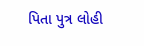પિતા પુત્ર લોહી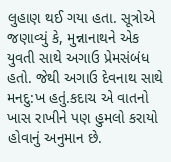લુહાણ થઈ ગયા હતા. સૂત્રોએ જણાવ્યું કે, મુન્નાનાથને એક યુવતી સાથે અગાઉ પ્રેમસંબંધ હતો. જેથી અગાઉ દેવનાથ સાથે મનદુ:ખ હતું.કદાચ એ વાતનો ખાસ રાખીને પણ હુમલો કરાયો હોવાનું અનુમાન છે.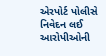એરપોર્ટ પોલીસે નિવેદન લઈ આરોપીઓની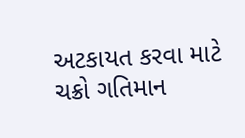અટકાયત કરવા માટે ચક્રો ગતિમાન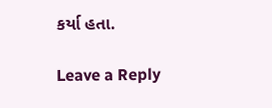કર્યા હતા.

Leave a Reply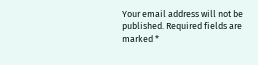Your email address will not be published. Required fields are marked *